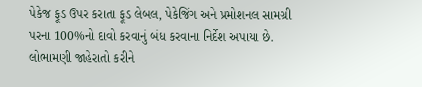પેકેજ ફૂડ ઉપર કરાતા ફૂડ લેબલ, પેકેજિંગ અને પ્રમોશનલ સામગ્રી પરના 100%નો દાવો કરવાનું બંધ કરવાના નિર્દેશ અપાયા છે. લોભામણી જાહેરાતો કરીને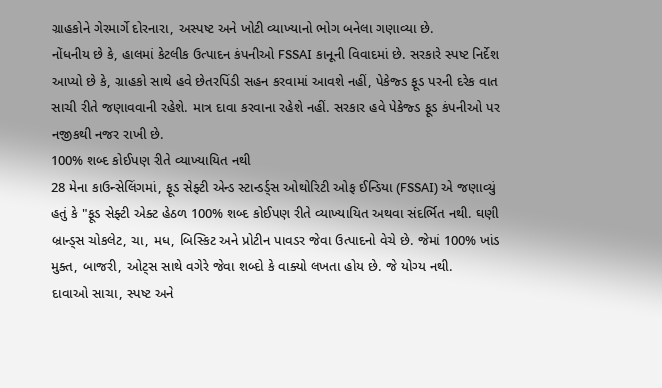ગ્રાહકોને ગેરમાર્ગે દોરનારા, અસ્પષ્ટ અને ખોટી વ્યાખ્યાનો ભોગ બનેલા ગણાવ્યા છે.
નોંધનીય છે કે, હાલમાં કેટલીક ઉત્પાદન કંપનીઓ FSSAI કાનૂની વિવાદમાં છે. સરકારે સ્પષ્ટ નિર્દેશ આપ્યો છે કે, ગ્રાહકો સાથે હવે છેતરપિંડી સહન કરવામાં આવશે નહીં, પેકેજ્ડ ફૂડ પરની દરેક વાત સાચી રીતે જણાવવાની રહેશે. માત્ર દાવા કરવાના રહેશે નહીં. સરકાર હવે પેકેજ્ડ ફૂડ કંપનીઓ પર નજીકથી નજર રાખી છે.
100% શબ્દ કોઈપણ રીતે વ્યાખ્યાયિત નથી
28 મેના કાઉન્સેલિંગમાં, ફૂડ સેફ્ટી એન્ડ સ્ટાન્ડર્ડ્સ ઓથોરિટી ઓફ ઈન્ડિયા (FSSAI) એ જણાવ્યું હતું કે "ફૂડ સેફ્ટી એક્ટ હેઠળ 100% શબ્દ કોઈપણ રીતે વ્યાખ્યાયિત અથવા સંદર્ભિત નથી. ઘણી બ્રાન્ડ્સ ચોકલેટ, ચા, મધ, બિસ્કિટ અને પ્રોટીન પાવડર જેવા ઉત્પાદનો વેચે છે. જેમાં 100% ખાંડ મુક્ત, બાજરી, ઓટ્સ સાથે વગેરે જેવા શબ્દો કે વાક્યો લખતા હોય છે. જે યોગ્ય નથી.
દાવાઓ સાચા, સ્પષ્ટ અને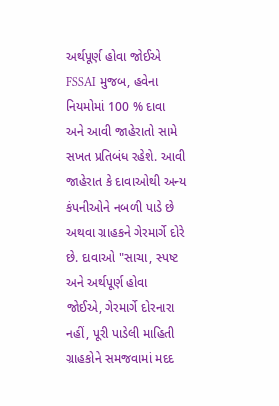અર્થપૂર્ણ હોવા જોઈએ
FSSAI મુજબ, હવેના નિયમોમાં 100 % દાવા અને આવી જાહેરાતો સામે સખત પ્રતિબંધ રહેશે. આવી જાહેરાત કે દાવાઓથી અન્ય કંપનીઓને નબળી પાડે છે અથવા ગ્રાહકને ગેરમાર્ગે દોરે છે. દાવાઓ "સાચા, સ્પષ્ટ અને અર્થપૂર્ણ હોવા જોઈએ, ગેરમાર્ગે દોરનારા નહીં, પૂરી પાડેલી માહિતી ગ્રાહકોને સમજવામાં મદદ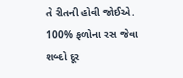તે રીતની હોવી જોઈએ.
100% ફળોના રસ જેવા શબ્દો દૂર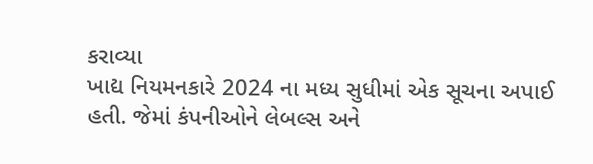કરાવ્યા
ખાદ્ય નિયમનકારે 2024 ના મધ્ય સુધીમાં એક સૂચના અપાઈ હતી. જેમાં કંપનીઓને લેબલ્સ અને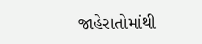જાહેરાતોમાંથી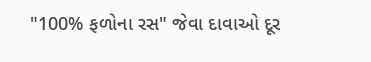"100% ફળોના રસ" જેવા દાવાઓ દૂર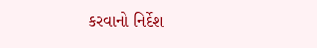કરવાનો નિર્દેશ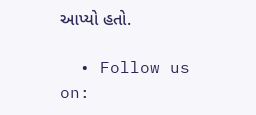આપ્યો હતો.

  • Follow us on: